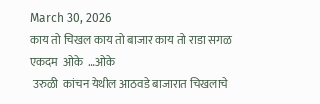March 30, 2026
काय तो चिखल काय तो बाजार काय तो राडा सगळ एकदम  ओके  …ओके
 उरुळी  कांचन येथील आठवडे बाजारात चिखलाचे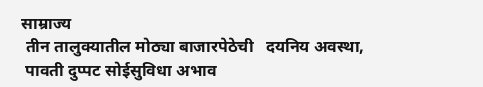साम्राज्य
 तीन तालुक्यातील मोठ्या बाजारपेठेची   दयनिय अवस्था,
 पावती दुप्पट सोईसुविधा अभाव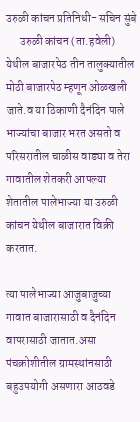उरुळी कांचन प्रतिनिधी- सचिन सुंबे
      उरुळी कांचन (ता.हवेली) येथील बाजारपेठ तीन तालुक्यातील मोठी बाजारपेठ म्हणून ओळखली जाते.व या ठिकाणी दैनंदिन पाले भाज्यांचा बाजार भरत असतो व परिसरातील चाळीस वाड्या व तेरा गावातील शेतकरी आपल्या शेतातील पालेभाज्या या उरुळी कांचन येथील बाजारात विक्री करतात.

त्या पालेभाज्या आजुबाजुच्या गावात बाजारासाठी व दैनंदिन वापरासाठी जातात.असा पंचक्रोशीतील ग्रामस्थांनसाठी बहुउपयोगी असणारा आठवडे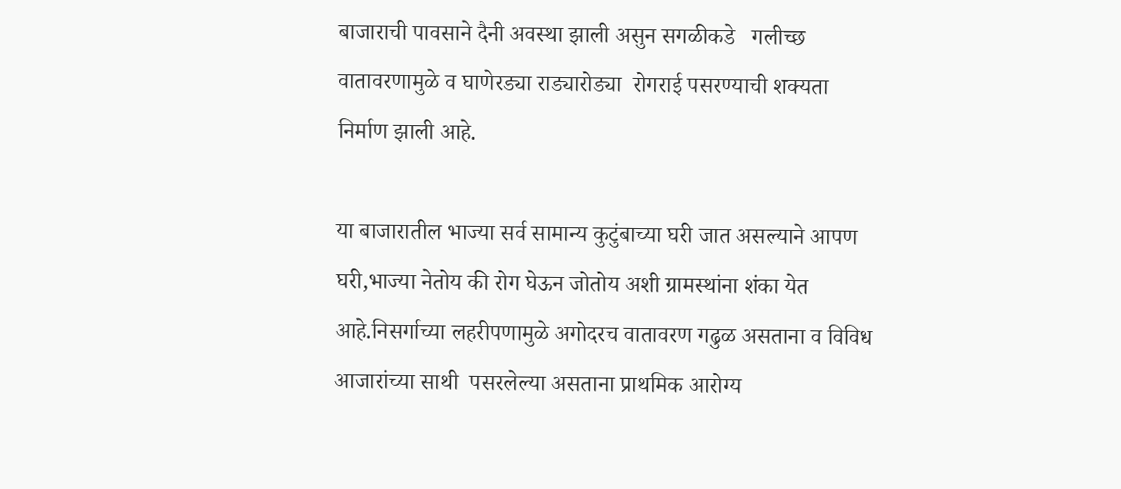बाजाराची पावसाने दैनी अवस्था झाली असुन सगळीकडे   गलीच्छ वातावरणामुळे व घाणेरड्या राड्यारोड्या  रोगराई पसरण्याची शक्यता  निर्माण झाली आहे.

या बाजारातील भाज्या सर्व सामान्य कुटुंबाच्या घरी जात असल्याने आपण घरी,भाज्या नेतोय की रोग घेऊन जोतोय अशी ग्रामस्थांना शंका येत आहे.निसर्गाच्या लहरीपणामुळे अगोदरच वातावरण गढुळ असताना व विविध आजारांच्या साथी  पसरलेल्या असताना प्राथमिक आरोग्य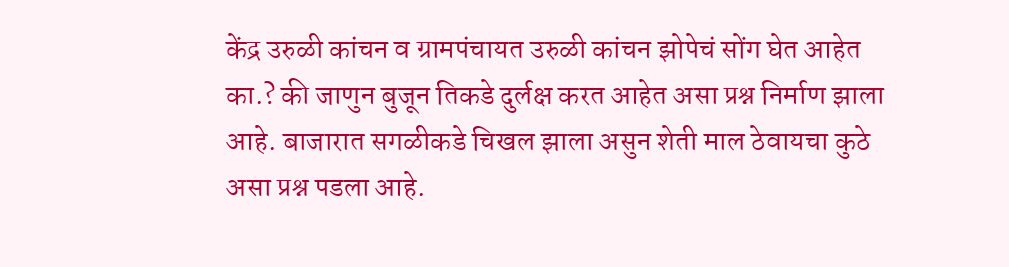केंद्र उरुळी कांचन व ग्रामपंचायत उरुळी कांचन झोपेचं सोंग घेत आहेत का.? की जाणुन बुजून तिकडे दुर्लक्ष करत आहेत असा प्रश्न निर्माण झाला आहे. बाजारात सगळीकडे चिखल झाला असुन शेती माल ठेवायचा कुठे असा प्रश्न पडला आहे.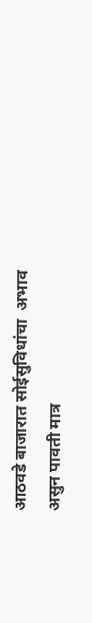आठवडे बाजारात सोईसुविधांचा  अभाव असुन पावती मात्र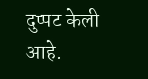दुप्पट केली आहे.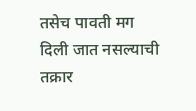तसेच पावती मग दिली जात नसल्याची तक्रार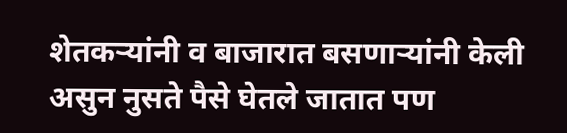शेतकऱ्यांनी व बाजारात बसणाऱ्यांनी केली असुन नुसते पैसे घेतले जातात पण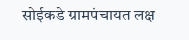सोईकडे ग्रामपंचायत लक्ष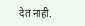देत नाही.